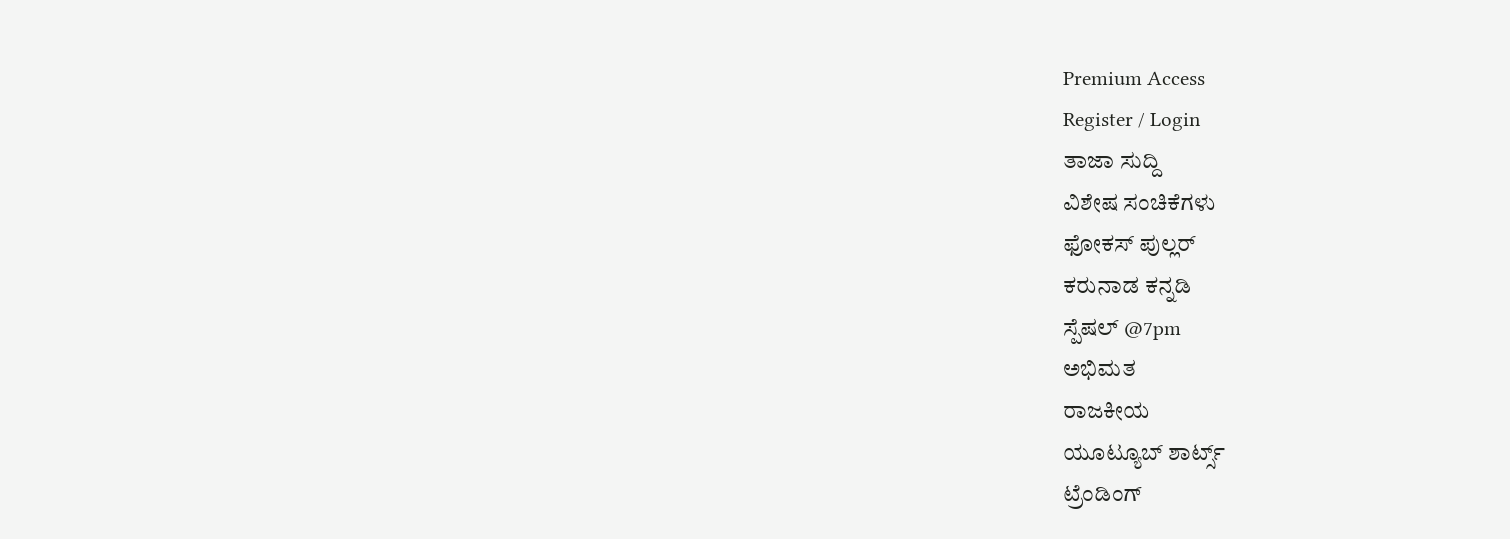Premium Access
Register / Login
ತಾಜಾ ಸುದ್ದಿ
ವಿಶೇಷ ಸಂಚಿಕೆಗಳು
ಫೋಕಸ್ ಪುಲ್ಲರ್
ಕರುನಾಡ ಕನ್ನಡಿ
ಸ್ಪೆಷಲ್ @7pm
ಅಭಿಮತ
ರಾಜಕೀಯ
ಯೂಟ್ಯೂಬ್ ಶಾರ್ಟ್ಸ್
ಟ್ರೆಂಡಿಂಗ್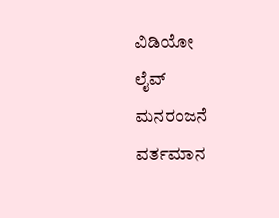ವಿಡಿಯೋ
ಲೈವ್
ಮನರಂಜನೆ
ವರ್ತಮಾನ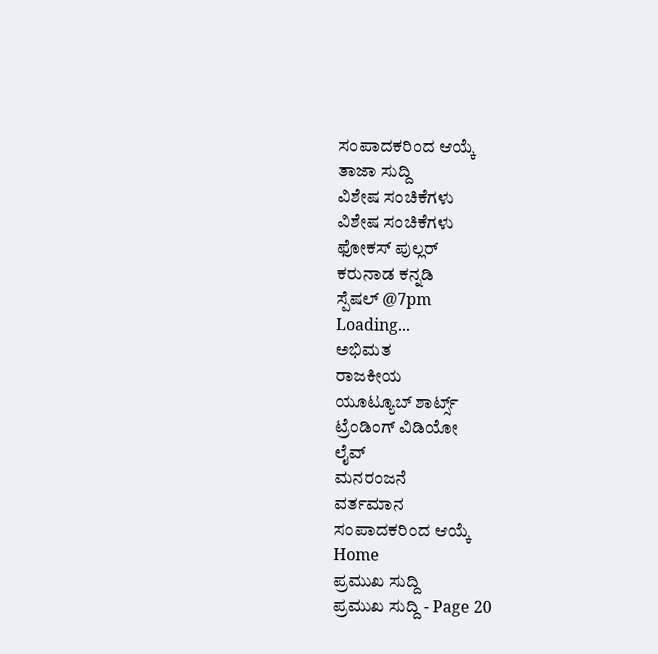ಸಂಪಾದಕರಿಂದ ಆಯ್ಕೆ
ತಾಜಾ ಸುದ್ದಿ
ವಿಶೇಷ ಸಂಚಿಕೆಗಳು
ವಿಶೇಷ ಸಂಚಿಕೆಗಳು
ಫೋಕಸ್ ಪುಲ್ಲರ್
ಕರುನಾಡ ಕನ್ನಡಿ
ಸ್ಪೆಷಲ್ @7pm
Loading...
ಅಭಿಮತ
ರಾಜಕೀಯ
ಯೂಟ್ಯೂಬ್ ಶಾರ್ಟ್ಸ್
ಟ್ರೆಂಡಿಂಗ್ ವಿಡಿಯೋ
ಲೈವ್
ಮನರಂಜನೆ
ವರ್ತಮಾನ
ಸಂಪಾದಕರಿಂದ ಆಯ್ಕೆ
Home
ಪ್ರಮುಖ ಸುದ್ದಿ
ಪ್ರಮುಖ ಸುದ್ದಿ - Page 20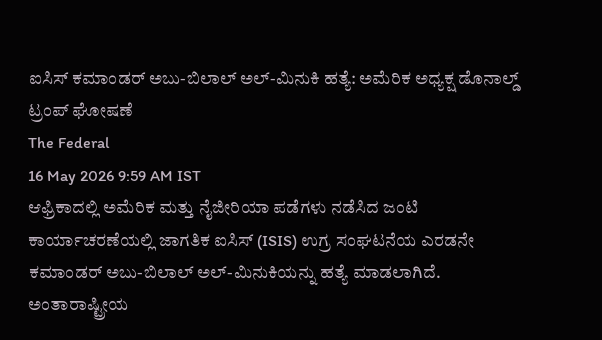ಐಸಿಸ್ ಕಮಾಂಡರ್ ಅಬು-ಬಿಲಾಲ್ ಅಲ್-ಮಿನುಕಿ ಹತ್ಯೆ: ಅಮೆರಿಕ ಅಧ್ಯಕ್ಷ ಡೊನಾಲ್ಡ್ ಟ್ರಂಪ್ ಘೋಷಣೆ
The Federal
16 May 2026 9:59 AM IST
ಆಫ್ರಿಕಾದಲ್ಲಿ ಅಮೆರಿಕ ಮತ್ತು ನೈಜೀರಿಯಾ ಪಡೆಗಳು ನಡೆಸಿದ ಜಂಟಿ ಕಾರ್ಯಾಚರಣೆಯಲ್ಲಿ ಜಾಗತಿಕ ಐಸಿಸ್ (ISIS) ಉಗ್ರ ಸಂಘಟನೆಯ ಎರಡನೇ ಕಮಾಂಡರ್ ಅಬು-ಬಿಲಾಲ್ ಅಲ್-ಮಿನುಕಿಯನ್ನು ಹತ್ಯೆ ಮಾಡಲಾಗಿದೆ.
ಅಂತಾರಾಷ್ಟ್ರೀಯ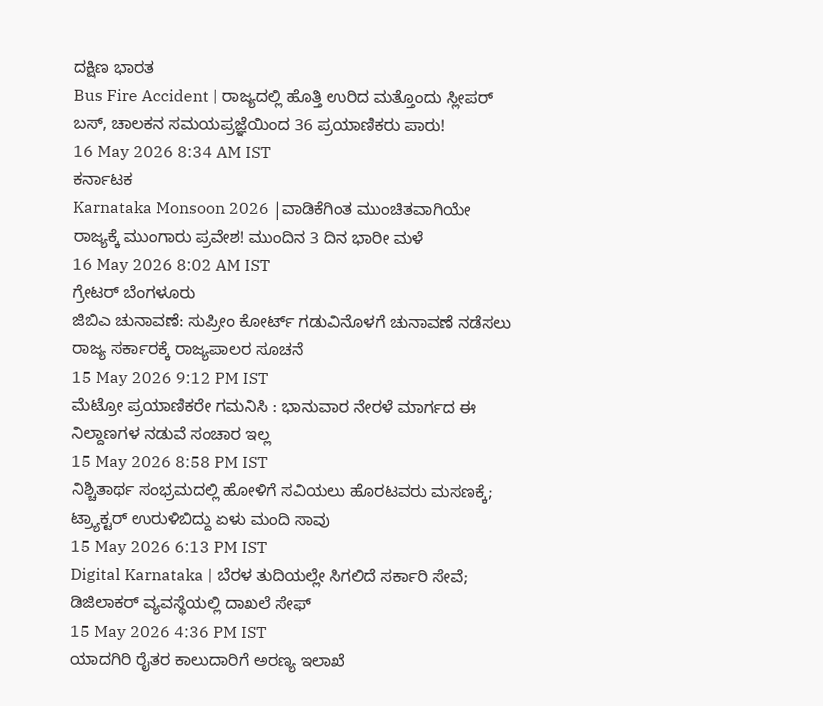ದಕ್ಷಿಣ ಭಾರತ
Bus Fire Accident | ರಾಜ್ಯದಲ್ಲಿ ಹೊತ್ತಿ ಉರಿದ ಮತ್ತೊಂದು ಸ್ಲೀಪರ್ ಬಸ್, ಚಾಲಕನ ಸಮಯಪ್ರಜ್ಞೆಯಿಂದ 36 ಪ್ರಯಾಣಿಕರು ಪಾರು!
16 May 2026 8:34 AM IST
ಕರ್ನಾಟಕ
Karnataka Monsoon 2026 |ವಾಡಿಕೆಗಿಂತ ಮುಂಚಿತವಾಗಿಯೇ ರಾಜ್ಯಕ್ಕೆ ಮುಂಗಾರು ಪ್ರವೇಶ! ಮುಂದಿನ 3 ದಿನ ಭಾರೀ ಮಳೆ
16 May 2026 8:02 AM IST
ಗ್ರೇಟರ್ ಬೆಂಗಳೂರು
ಜಿಬಿಎ ಚುನಾವಣೆ: ಸುಪ್ರೀಂ ಕೋರ್ಟ್ ಗಡುವಿನೊಳಗೆ ಚುನಾವಣೆ ನಡೆಸಲು ರಾಜ್ಯ ಸರ್ಕಾರಕ್ಕೆ ರಾಜ್ಯಪಾಲರ ಸೂಚನೆ
15 May 2026 9:12 PM IST
ಮೆಟ್ರೋ ಪ್ರಯಾಣಿಕರೇ ಗಮನಿಸಿ : ಭಾನುವಾರ ನೇರಳೆ ಮಾರ್ಗದ ಈ ನಿಲ್ದಾಣಗಳ ನಡುವೆ ಸಂಚಾರ ಇಲ್ಲ
15 May 2026 8:58 PM IST
ನಿಶ್ಚಿತಾರ್ಥ ಸಂಭ್ರಮದಲ್ಲಿ ಹೋಳಿಗೆ ಸವಿಯಲು ಹೊರಟವರು ಮಸಣಕ್ಕೆ; ಟ್ರ್ಯಾಕ್ಟರ್ ಉರುಳಿಬಿದ್ದು ಏಳು ಮಂದಿ ಸಾವು
15 May 2026 6:13 PM IST
Digital Karnataka | ಬೆರಳ ತುದಿಯಲ್ಲೇ ಸಿಗಲಿದೆ ಸರ್ಕಾರಿ ಸೇವೆ; ಡಿಜಿಲಾಕರ್ ವ್ಯವಸ್ಥೆಯಲ್ಲಿ ದಾಖಲೆ ಸೇಫ್
15 May 2026 4:36 PM IST
ಯಾದಗಿರಿ ರೈತರ ಕಾಲುದಾರಿಗೆ ಅರಣ್ಯ ಇಲಾಖೆ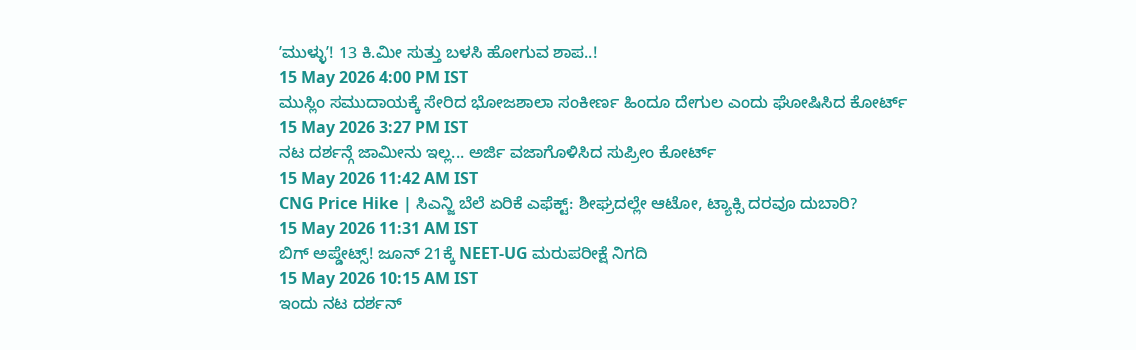ʼಮುಳ್ಳುʼ! 13 ಕಿ.ಮೀ ಸುತ್ತು ಬಳಸಿ ಹೋಗುವ ಶಾಪ..!
15 May 2026 4:00 PM IST
ಮುಸ್ಲಿಂ ಸಮುದಾಯಕ್ಕೆ ಸೇರಿದ ಭೋಜಶಾಲಾ ಸಂಕೀರ್ಣ ಹಿಂದೂ ದೇಗುಲ ಎಂದು ಘೋಷಿಸಿದ ಕೋರ್ಟ್
15 May 2026 3:27 PM IST
ನಟ ದರ್ಶನ್ಗೆ ಜಾಮೀನು ಇಲ್ಲ... ಅರ್ಜಿ ವಜಾಗೊಳಿಸಿದ ಸುಪ್ರೀಂ ಕೋರ್ಟ್
15 May 2026 11:42 AM IST
CNG Price Hike | ಸಿಎನ್ಜಿ ಬೆಲೆ ಏರಿಕೆ ಎಫೆಕ್ಟ್: ಶೀಘ್ರದಲ್ಲೇ ಆಟೋ, ಟ್ಯಾಕ್ಸಿ ದರವೂ ದುಬಾರಿ?
15 May 2026 11:31 AM IST
ಬಿಗ್ ಅಪ್ಡೇಟ್ಸ್! ಜೂನ್ 21ಕ್ಕೆ NEET-UG ಮರುಪರೀಕ್ಷೆ ನಿಗದಿ
15 May 2026 10:15 AM IST
ಇಂದು ನಟ ದರ್ಶನ್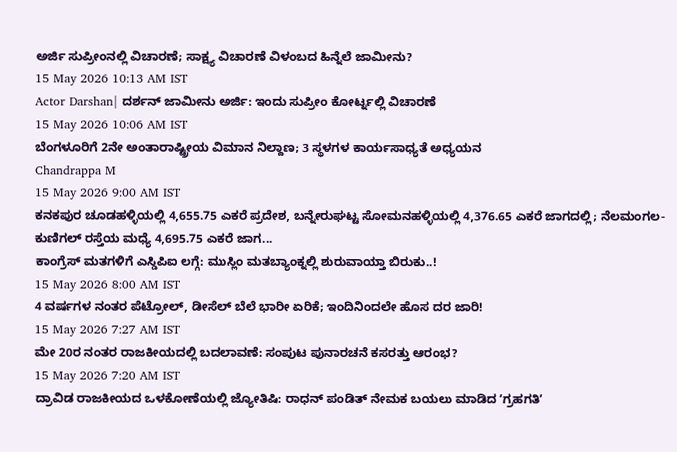ಅರ್ಜಿ ಸುಪ್ರೀಂನಲ್ಲಿ ವಿಚಾರಣೆ; ಸಾಕ್ಷ್ಯ ವಿಚಾರಣೆ ವಿಳಂಬದ ಹಿನ್ನೆಲೆ ಜಾಮೀನು?
15 May 2026 10:13 AM IST
Actor Darshan| ದರ್ಶನ್ ಜಾಮೀನು ಅರ್ಜಿ: ಇಂದು ಸುಪ್ರೀಂ ಕೋರ್ಟ್ನಲ್ಲಿ ವಿಚಾರಣೆ
15 May 2026 10:06 AM IST
ಬೆಂಗಳೂರಿಗೆ 2ನೇ ಅಂತಾರಾಷ್ಟ್ರೀಯ ವಿಮಾನ ನಿಲ್ದಾಣ; 3 ಸ್ಥಳಗಳ ಕಾರ್ಯಸಾಧ್ಯತೆ ಅಧ್ಯಯನ
Chandrappa M
15 May 2026 9:00 AM IST
ಕನಕಪುರ ಚೂಡಹಳ್ಳಿಯಲ್ಲಿ 4,655.75 ಎಕರೆ ಪ್ರದೇಶ, ಬನ್ನೇರುಘಟ್ಟ ಸೋಮನಹಳ್ಳಿಯಲ್ಲಿ 4,376.65 ಎಕರೆ ಜಾಗದಲ್ಲಿ; ನೆಲಮಂಗಲ-ಕುಣಿಗಲ್ ರಸ್ತೆಯ ಮಧ್ಯೆ 4,695.75 ಎಕರೆ ಜಾಗ...
ಕಾಂಗ್ರೆಸ್ ಮತಗಳಿಗೆ ಎಸ್ಡಿಪಿಐ ಲಗ್ಗೆ: ಮುಸ್ಲಿಂ ಮತಬ್ಯಾಂಕ್ನಲ್ಲಿ ಶುರುವಾಯ್ತಾ ಬಿರುಕು..!
15 May 2026 8:00 AM IST
4 ವರ್ಷಗಳ ನಂತರ ಪೆಟ್ರೋಲ್, ಡೀಸೆಲ್ ಬೆಲೆ ಭಾರೀ ಏರಿಕೆ; ಇಂದಿನಿಂದಲೇ ಹೊಸ ದರ ಜಾರಿ!
15 May 2026 7:27 AM IST
ಮೇ 20ರ ನಂತರ ರಾಜಕೀಯದಲ್ಲಿ ಬದಲಾವಣೆ: ಸಂಪುಟ ಪುನಾರಚನೆ ಕಸರತ್ತು ಆರಂಭ?
15 May 2026 7:20 AM IST
ದ್ರಾವಿಡ ರಾಜಕೀಯದ ಒಳಕೋಣೆಯಲ್ಲಿ ಜ್ಯೋತಿಷಿ: ರಾಧನ್ ಪಂಡಿತ್ ನೇಮಕ ಬಯಲು ಮಾಡಿದ ʼಗ್ರಹಗತಿʼ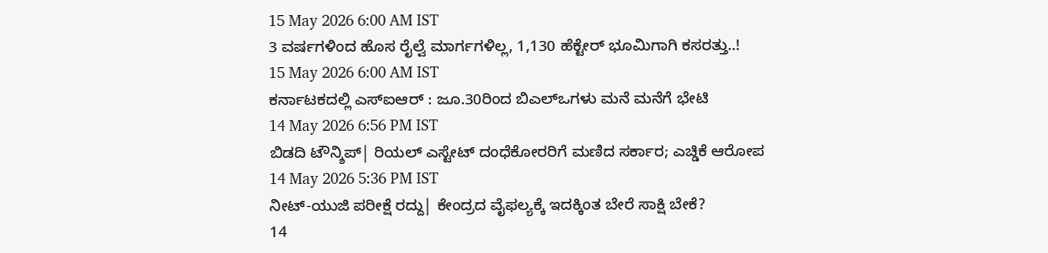15 May 2026 6:00 AM IST
3 ವರ್ಷಗಳಿಂದ ಹೊಸ ರೈಲ್ವೆ ಮಾರ್ಗಗಳಿಲ್ಲ, 1,130 ಹೆಕ್ಟೇರ್ ಭೂಮಿಗಾಗಿ ಕಸರತ್ತು..!
15 May 2026 6:00 AM IST
ಕರ್ನಾಟಕದಲ್ಲಿ ಎಸ್ಐಆರ್ : ಜೂ.30ರಿಂದ ಬಿಎಲ್ಒಗಳು ಮನೆ ಮನೆಗೆ ಭೇಟಿ
14 May 2026 6:56 PM IST
ಬಿಡದಿ ಟೌನ್ಶಿಪ್| ರಿಯಲ್ ಎಸ್ಟೇಟ್ ದಂಧೆಕೋರರಿಗೆ ಮಣಿದ ಸರ್ಕಾರ; ಎಚ್ಡಿಕೆ ಆರೋಪ
14 May 2026 5:36 PM IST
ನೀಟ್-ಯುಜಿ ಪರೀಕ್ಷೆ ರದ್ದು| ಕೇಂದ್ರದ ವೈಫಲ್ಯಕ್ಕೆ ಇದಕ್ಕಿಂತ ಬೇರೆ ಸಾಕ್ಷಿ ಬೇಕೆ?
14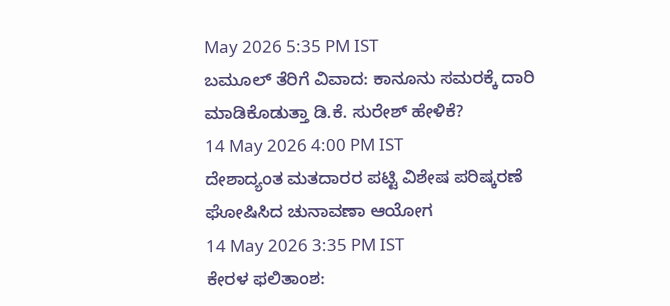May 2026 5:35 PM IST
ಬಮೂಲ್ ತೆರಿಗೆ ವಿವಾದ: ಕಾನೂನು ಸಮರಕ್ಕೆ ದಾರಿ ಮಾಡಿಕೊಡುತ್ತಾ ಡಿ.ಕೆ. ಸುರೇಶ್ ಹೇಳಿಕೆ?
14 May 2026 4:00 PM IST
ದೇಶಾದ್ಯಂತ ಮತದಾರರ ಪಟ್ಟಿ ವಿಶೇಷ ಪರಿಷ್ಕರಣೆ ಘೋಷಿಸಿದ ಚುನಾವಣಾ ಆಯೋಗ
14 May 2026 3:35 PM IST
ಕೇರಳ ಫಲಿತಾಂಶ: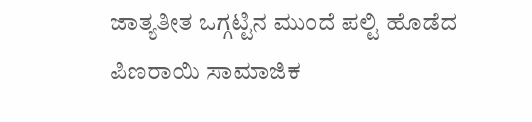ಜಾತ್ಯತೀತ ಒಗ್ಗಟ್ಟಿನ ಮುಂದೆ ಪಲ್ಟಿ ಹೊಡೆದ ಪಿಣರಾಯಿ ಸಾಮಾಜಿಕ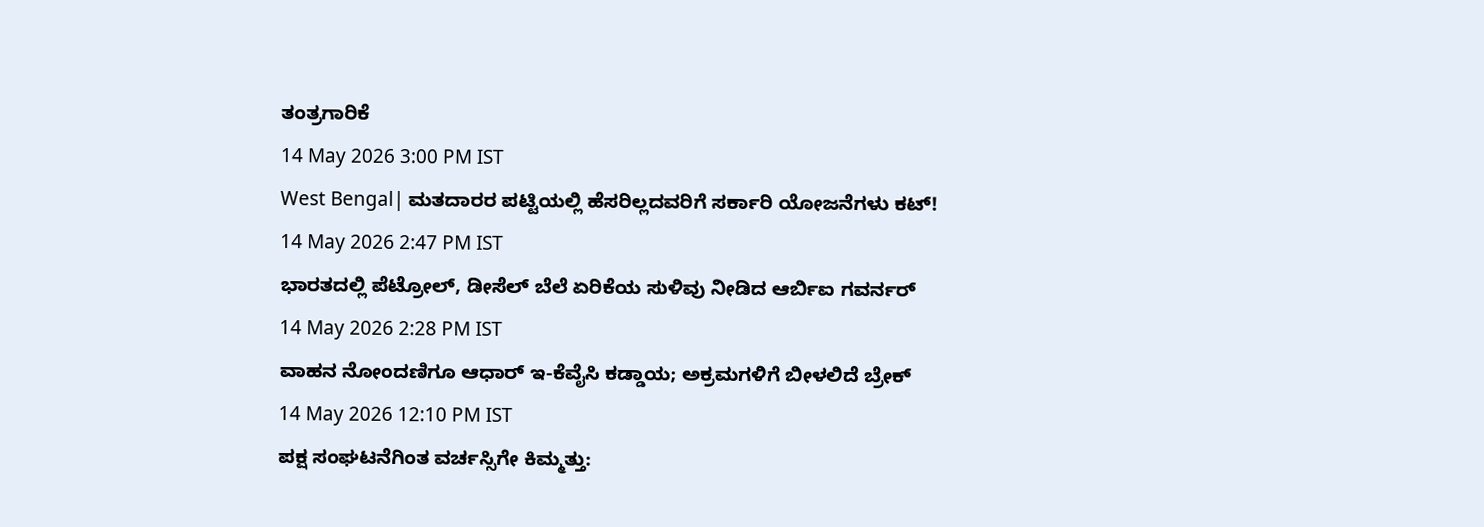ತಂತ್ರಗಾರಿಕೆ
14 May 2026 3:00 PM IST
West Bengal| ಮತದಾರರ ಪಟ್ಟಿಯಲ್ಲಿ ಹೆಸರಿಲ್ಲದವರಿಗೆ ಸರ್ಕಾರಿ ಯೋಜನೆಗಳು ಕಟ್!
14 May 2026 2:47 PM IST
ಭಾರತದಲ್ಲಿ ಪೆಟ್ರೋಲ್, ಡೀಸೆಲ್ ಬೆಲೆ ಏರಿಕೆಯ ಸುಳಿವು ನೀಡಿದ ಆರ್ಬಿಐ ಗವರ್ನರ್
14 May 2026 2:28 PM IST
ವಾಹನ ನೋಂದಣಿಗೂ ಆಧಾರ್ ಇ-ಕೆವೈಸಿ ಕಡ್ಡಾಯ; ಅಕ್ರಮಗಳಿಗೆ ಬೀಳಲಿದೆ ಬ್ರೇಕ್
14 May 2026 12:10 PM IST
ಪಕ್ಷ ಸಂಘಟನೆಗಿಂತ ವರ್ಚಸ್ಸಿಗೇ ಕಿಮ್ಮತ್ತು: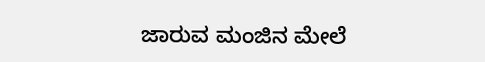ಜಾರುವ ಮಂಜಿನ ಮೇಲೆ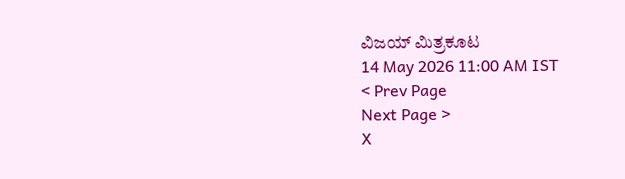ವಿಜಯ್ ಮಿತ್ರಕೂಟ
14 May 2026 11:00 AM IST
< Prev Page
Next Page >
X